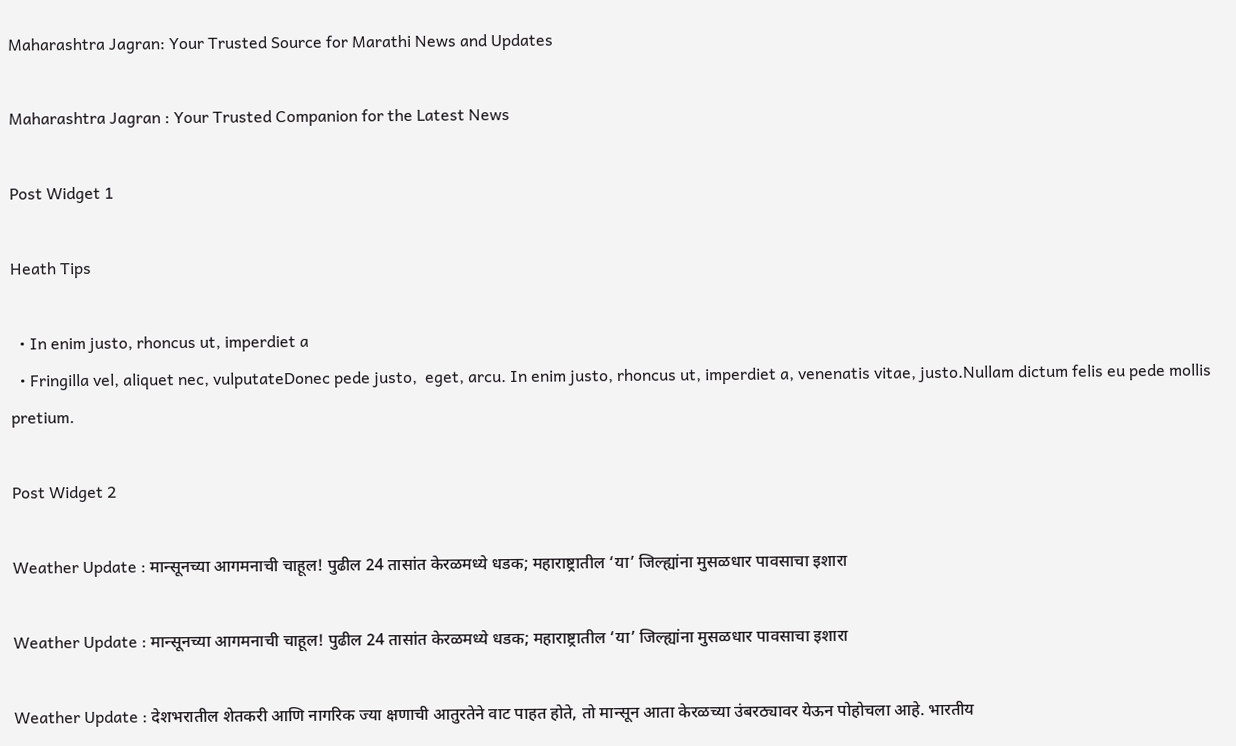Maharashtra Jagran: Your Trusted Source for Marathi News and Updates

Maharashtra Jagran : Your Trusted Companion for the Latest News

Post Widget 1

Heath Tips

  • In enim justo, rhoncus ut, imperdiet a
  • Fringilla vel, aliquet nec, vulputateDonec pede justo,  eget, arcu. In enim justo, rhoncus ut, imperdiet a, venenatis vitae, justo.Nullam dictum felis eu pede mollis pretium.

Post Widget 2

Weather Update : मान्सूनच्या आगमनाची चाहूल! पुढील 24 तासांत केरळमध्ये धडक; महाराष्ट्रातील ‘या’ जिल्ह्यांना मुसळधार पावसाचा इशारा

Weather Update : मान्सूनच्या आगमनाची चाहूल! पुढील 24 तासांत केरळमध्ये धडक; महाराष्ट्रातील ‘या’ जिल्ह्यांना मुसळधार पावसाचा इशारा

Weather Update : देशभरातील शेतकरी आणि नागरिक ज्या क्षणाची आतुरतेने वाट पाहत होते, तो मान्सून आता केरळच्या उंबरठ्यावर येऊन पोहोचला आहे. भारतीय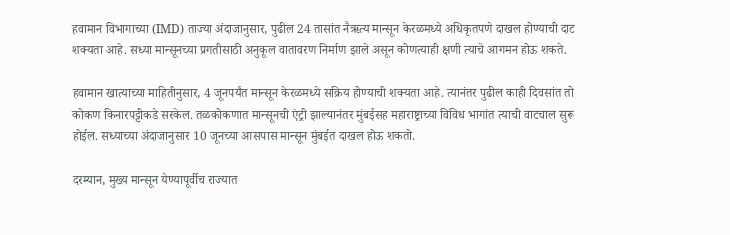हवामान विभागाच्या (IMD) ताज्या अंदाजानुसार, पुढील 24 तासांत नैऋत्य मान्सून केरळमध्ये अधिकृतपणे दाखल होण्याची दाट शक्यता आहे. सध्या मान्सूनच्या प्रगतीसाठी अनुकूल वातावरण निर्माण झाले असून कोणत्याही क्षणी त्याचे आगमन होऊ शकते.

हवामान खात्याच्या माहितीनुसार, 4 जूनपर्यंत मान्सून केरळमध्ये सक्रिय होण्याची शक्यता आहे. त्यानंतर पुढील काही दिवसांत तो कोकण किनारपट्टीकडे सरकेल. तळकोकणात मान्सूनची एंट्री झाल्यानंतर मुंबईसह महाराष्ट्राच्या विविध भागांत त्याची वाटचाल सुरू होईल. सध्याच्या अंदाजानुसार 10 जूनच्या आसपास मान्सून मुंबईत दाखल होऊ शकतो.

दरम्यान, मुख्य मान्सून येण्यापूर्वीच राज्यात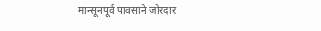मान्सूनपूर्व पावसाने जोरदार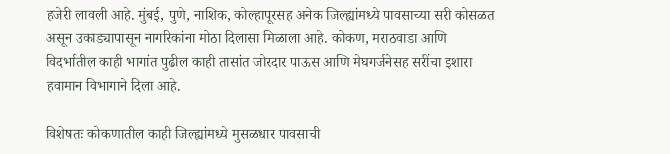हजेरी लावली आहे. मुंबई, पुणे, नाशिक, कोल्हापूरसह अनेक जिल्ह्यांमध्ये पावसाच्या सरी कोसळत असून उकाड्यापासून नागरिकांना मोठा दिलासा मिळाला आहे. कोकण, मराठवाडा आणि विदर्भातील काही भागांत पुढील काही तासांत जोरदार पाऊस आणि मेघगर्जनेसह सरींचा इशारा हवामान विभागाने दिला आहे.

विशेषतः कोकणातील काही जिल्ह्यांमध्ये मुसळधार पावसाची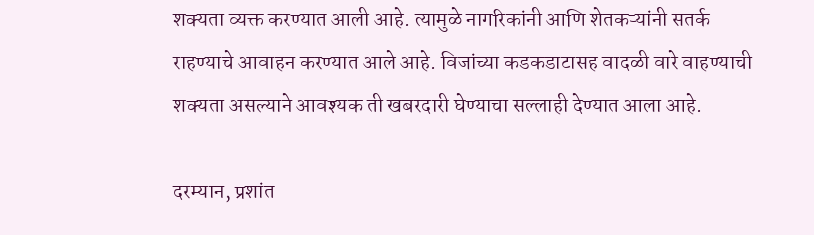शक्यता व्यक्त करण्यात आली आहे. त्यामुळे नागरिकांनी आणि शेतकऱ्यांनी सतर्क राहण्याचे आवाहन करण्यात आले आहे. विजांच्या कडकडाटासह वादळी वारे वाहण्याची शक्यता असल्याने आवश्यक ती खबरदारी घेण्याचा सल्लाही देण्यात आला आहे.

दरम्यान, प्रशांत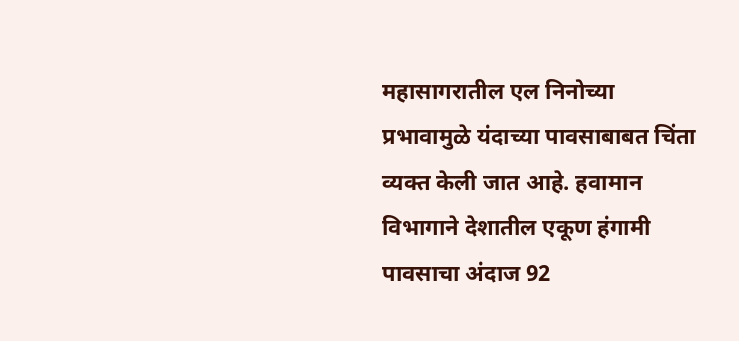महासागरातील एल निनोच्या प्रभावामुळे यंदाच्या पावसाबाबत चिंता व्यक्त केली जात आहे. हवामान विभागाने देशातील एकूण हंगामी पावसाचा अंदाज 92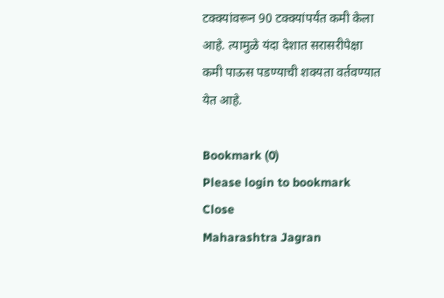टक्क्यांवरून 90 टक्क्यांपर्यंत कमी केला आहे. त्यामुळे यंदा देशात सरासरीपेक्षा कमी पाऊस पडण्याची शक्यता वर्तवण्यात येत आहे.

Bookmark (0)
Please login to bookmark Close
Maharashtra Jagran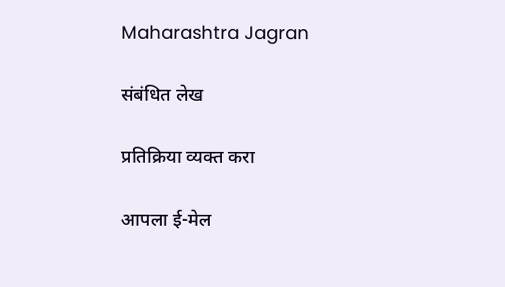Maharashtra Jagran

संबंधित लेख

प्रतिक्रिया व्यक्त करा

आपला ई-मेल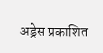अड्रेस प्रकाशित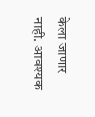केला जाणार नाही. आवश्यक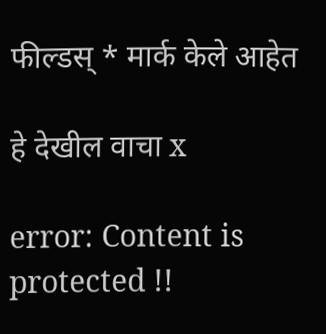फील्डस् * मार्क केले आहेत

हे देखील वाचा x

error: Content is protected !!